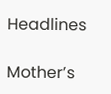Headlines

Mother’s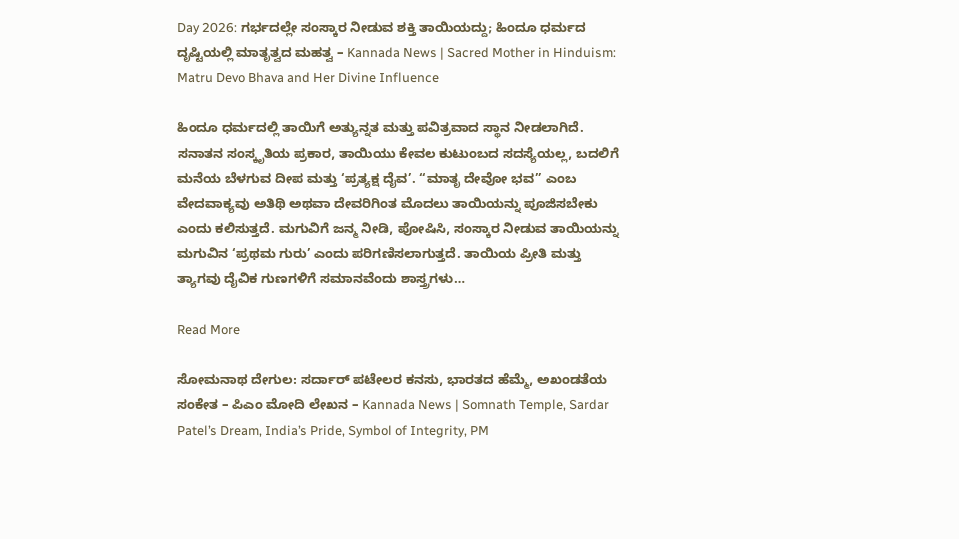Day 2026: ಗರ್ಭದಲ್ಲೇ ಸಂಸ್ಕಾರ ನೀಡುವ ಶಕ್ತಿ ತಾಯಿಯದ್ದು; ಹಿಂದೂ ಧರ್ಮದ ದೃಷ್ಟಿಯಲ್ಲಿ ಮಾತೃತ್ವದ ಮಹತ್ವ – Kannada News | Sacred Mother in Hinduism: Matru Devo Bhava and Her Divine Influence

ಹಿಂದೂ ಧರ್ಮದಲ್ಲಿ ತಾಯಿಗೆ ಅತ್ಯುನ್ನತ ಮತ್ತು ಪವಿತ್ರವಾದ ಸ್ಥಾನ ನೀಡಲಾಗಿದೆ. ಸನಾತನ ಸಂಸ್ಕೃತಿಯ ಪ್ರಕಾರ, ತಾಯಿಯು ಕೇವಲ ಕುಟುಂಬದ ಸದಸ್ಯೆಯಲ್ಲ, ಬದಲಿಗೆ ಮನೆಯ ಬೆಳಗುವ ದೀಪ ಮತ್ತು ‘ಪ್ರತ್ಯಕ್ಷ ದೈವ’. “ಮಾತೃ ದೇವೋ ಭವ” ಎಂಬ ವೇದವಾಕ್ಯವು ಅತಿಥಿ ಅಥವಾ ದೇವರಿಗಿಂತ ಮೊದಲು ತಾಯಿಯನ್ನು ಪೂಜಿಸಬೇಕು ಎಂದು ಕಲಿಸುತ್ತದೆ. ಮಗುವಿಗೆ ಜನ್ಮ ನೀಡಿ, ಪೋಷಿಸಿ, ಸಂಸ್ಕಾರ ನೀಡುವ ತಾಯಿಯನ್ನು ಮಗುವಿನ ‘ಪ್ರಥಮ ಗುರು’ ಎಂದು ಪರಿಗಣಿಸಲಾಗುತ್ತದೆ. ತಾಯಿಯ ಪ್ರೀತಿ ಮತ್ತು ತ್ಯಾಗವು ದೈವಿಕ ಗುಣಗಳಿಗೆ ಸಮಾನವೆಂದು ಶಾಸ್ತ್ರಗಳು…

Read More

ಸೋಮನಾಥ ದೇಗುಲ: ಸರ್ದಾರ್ ಪಟೇಲರ ಕನಸು, ಭಾರತದ ಹೆಮ್ಮೆ, ಅಖಂಡತೆಯ ಸಂಕೇತ – ಪಿಎಂ ಮೋದಿ ಲೇಖನ – Kannada News | Somnath Temple, Sardar Patel’s Dream, India’s Pride, Symbol of Integrity, PM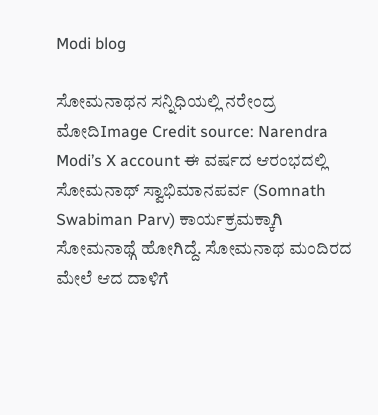Modi blog

ಸೋಮನಾಥನ ಸನ್ನಿಧಿಯಲ್ಲಿ ನರೇಂದ್ರ ಮೋದಿImage Credit source: Narendra Modi’s X account ಈ ವರ್ಷದ ಆರಂಭದಲ್ಲಿ ಸೋಮನಾಥ್ ಸ್ವಾಭಿಮಾನಪರ್ವ (Somnath Swabiman Parv) ಕಾರ್ಯಕ್ರಮಕ್ಕಾಗಿ ಸೋಮನಾಥ್ಗೆ ಹೋಗಿದ್ದೆ. ಸೋಮನಾಥ ಮಂದಿರದ ಮೇಲೆ ಆದ ದಾಳಿಗೆ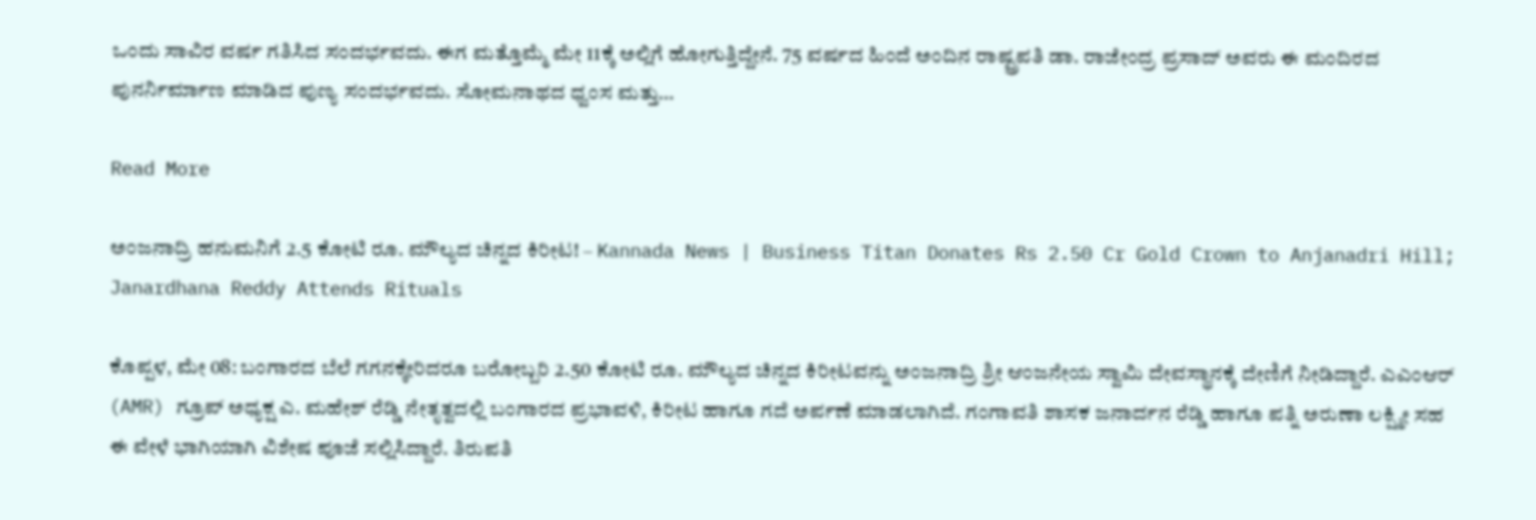ಒಂದು ಸಾವಿರ ವರ್ಷ ಗತಿಸಿದ ಸಂದರ್ಭವದು. ಈಗ ಮತ್ತೊಮ್ಮೆ ಮೇ 11ಕ್ಕೆ ಅಲ್ಲಿಗೆ ಹೋಗುತ್ತಿದ್ದೇನೆ. 75 ವರ್ಷದ ಹಿಂದೆ ಅಂದಿನ ರಾಷ್ಟ್ರಪತಿ ಡಾ. ರಾಜೇಂದ್ರ ಪ್ರಸಾದ್ ಅವರು ಈ ಮಂದಿರದ ಪುನರ್ನಿರ್ಮಾಣ ಮಾಡಿದ ಪುಣ್ಯ ಸಂದರ್ಭವದು. ಸೋಮನಾಥದ ಧ್ವಂಸ ಮತ್ತು…

Read More

ಅಂಜನಾದ್ರಿ ಹನುಮನಿಗೆ 2.5 ಕೋಟಿ ರೂ. ಮೌಲ್ಯದ ಚಿನ್ನದ ಕಿರೀಟ! – Kannada News | Business Titan Donates Rs 2.50 Cr Gold Crown to Anjanadri Hill; Janardhana Reddy Attends Rituals

ಕೊಪ್ಪಳ, ಮೇ 08: ಬಂಗಾರದ ಬೆಲೆ ಗಗನಕ್ಕೇರಿದರೂ ಬರೋಬ್ಬರಿ 2.50 ಕೋಟಿ ರೂ. ಮೌಲ್ಯದ ಚಿನ್ನದ ಕಿರೀಟವನ್ನು ಅಂಜನಾದ್ರಿ ಶ್ರೀ ಆಂಜನೇಯ ಸ್ವಾಮಿ ದೇವಸ್ಥಾನಕ್ಕೆ ದೇಣಿಗೆ ನೀಡಿದ್ದಾರೆ. ಎಎಂಆರ್ (AMR) ಗ್ರೂಪ್ ಅಧ್ಯಕ್ಷ ಎ. ಮಹೇಶ್ ರೆಡ್ಡಿ ನೇತೃತ್ವದಲ್ಲಿ ಬಂಗಾರದ ಪ್ರಭಾವಳಿ, ಕಿರೀಟ ಹಾಗೂ ಗದೆ ಅರ್ಪಣೆ ಮಾಡಲಾಗಿದೆ. ಗಂಗಾವತಿ ಶಾಸಕ ಜನಾರ್ದನ ರೆಡ್ಡಿ ಹಾಗೂ ಪತ್ನಿ ಅರುಣಾ ಲಕ್ಷ್ಮೀ ಸಹ ಈ ವೇಳೆ ಭಾಗಿಯಾಗಿ ವಿಶೇಷ ಪೂಜೆ ಸಲ್ಲಿಸಿದ್ದಾರೆ. ತಿರುಪತಿ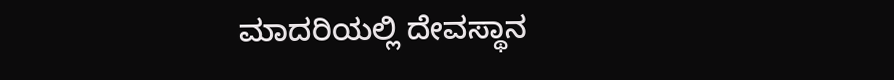ಮಾದರಿಯಲ್ಲಿ ದೇವಸ್ಥಾನ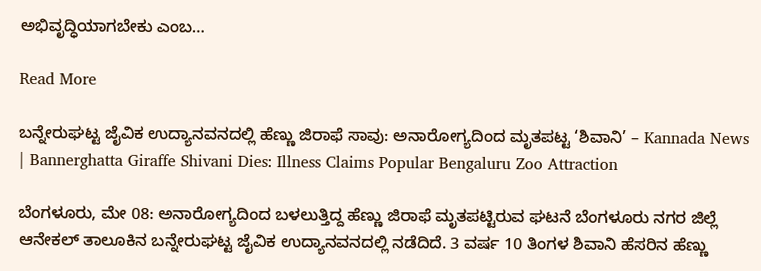ಅಭಿವೃದ್ಧಿಯಾಗಬೇಕು ಎಂಬ…

Read More

ಬನ್ನೇರುಘಟ್ಟ ಜೈವಿಕ ಉದ್ಯಾನವನದಲ್ಲಿ ಹೆಣ್ಣು ಜಿರಾಫೆ ಸಾವು: ಅನಾರೋಗ್ಯದಿಂದ ಮೃತಪಟ್ಟ ‘ಶಿವಾನಿ’ – Kannada News | Bannerghatta Giraffe Shivani Dies: Illness Claims Popular Bengaluru Zoo Attraction

ಬೆಂಗಳೂರು, ಮೇ 08: ಅನಾರೋಗ್ಯದಿಂದ ಬಳಲುತ್ತಿದ್ದ ಹೆಣ್ಣು ಜಿರಾಫೆ ಮೃತಪಟ್ಟಿರುವ ಘಟನೆ ಬೆಂಗಳೂರು ನಗರ ಜಿಲ್ಲೆ ಆನೇಕಲ್ ತಾಲೂಕಿನ ಬನ್ನೇರುಘಟ್ಟ ಜೈವಿಕ ಉದ್ಯಾನವನದಲ್ಲಿ ನಡೆದಿದೆ. 3 ವರ್ಷ 10 ತಿಂಗಳ ಶಿವಾನಿ ಹೆಸರಿನ ಹೆಣ್ಣು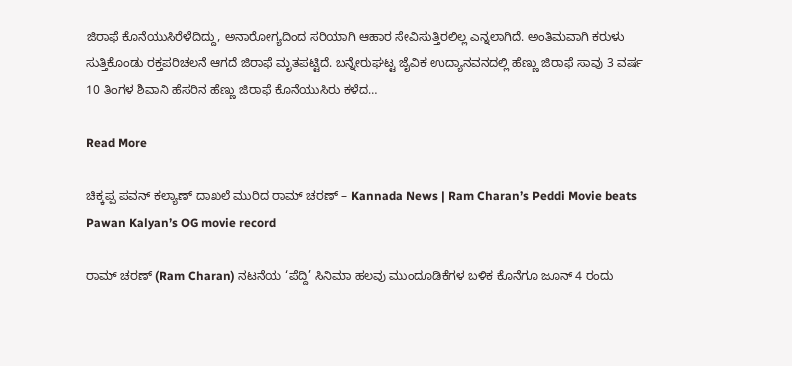ಜಿರಾಫೆ ಕೊನೆಯುಸಿರೆಳೆದಿದ್ದು, ಅನಾರೋಗ್ಯದಿಂದ ಸರಿಯಾಗಿ ಆಹಾರ ಸೇವಿಸುತ್ತಿರಲಿಲ್ಲ ಎನ್ನಲಾಗಿದೆ. ಅಂತಿಮವಾಗಿ ಕರುಳು ಸುತ್ತಿಕೊಂಡು ರಕ್ತಪರಿಚಲನೆ ಆಗದೆ ಜಿರಾಫೆ ಮೃತಪಟ್ಟಿದೆ. ಬನ್ನೇರುಘಟ್ಟ ಜೈವಿಕ ಉದ್ಯಾನವನದಲ್ಲಿ ಹೆಣ್ಣು ಜಿರಾಫೆ ಸಾವು 3 ವರ್ಷ 10 ತಿಂಗಳ ಶಿವಾನಿ ಹೆಸರಿನ ಹೆಣ್ಣು ಜಿರಾಫೆ ಕೊನೆಯುಸಿರು ಕಳೆದ…

Read More

ಚಿಕ್ಕಪ್ಪ ಪವನ್ ಕಲ್ಯಾಣ್ ದಾಖಲೆ ಮುರಿದ ರಾಮ್ ಚರಣ್ – Kannada News | Ram Charan’s Peddi Movie beats Pawan Kalyan’s OG movie record

ರಾಮ್ ಚರಣ್ (Ram Charan) ನಟನೆಯ ‘ಪೆದ್ದಿ’ ಸಿನಿಮಾ ಹಲವು ಮುಂದೂಡಿಕೆಗಳ ಬಳಿಕ ಕೊನೆಗೂ ಜೂನ್ 4 ರಂದು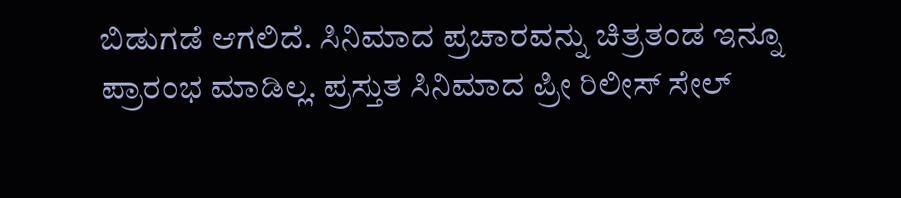ಬಿಡುಗಡೆ ಆಗಲಿದೆ. ಸಿನಿಮಾದ ಪ್ರಚಾರವನ್ನು ಚಿತ್ರತಂಡ ಇನ್ನೂ ಪ್ರಾರಂಭ ಮಾಡಿಲ್ಲ. ಪ್ರಸ್ತುತ ಸಿನಿಮಾದ ಪ್ರೀ ರಿಲೀಸ್ ಸೇಲ್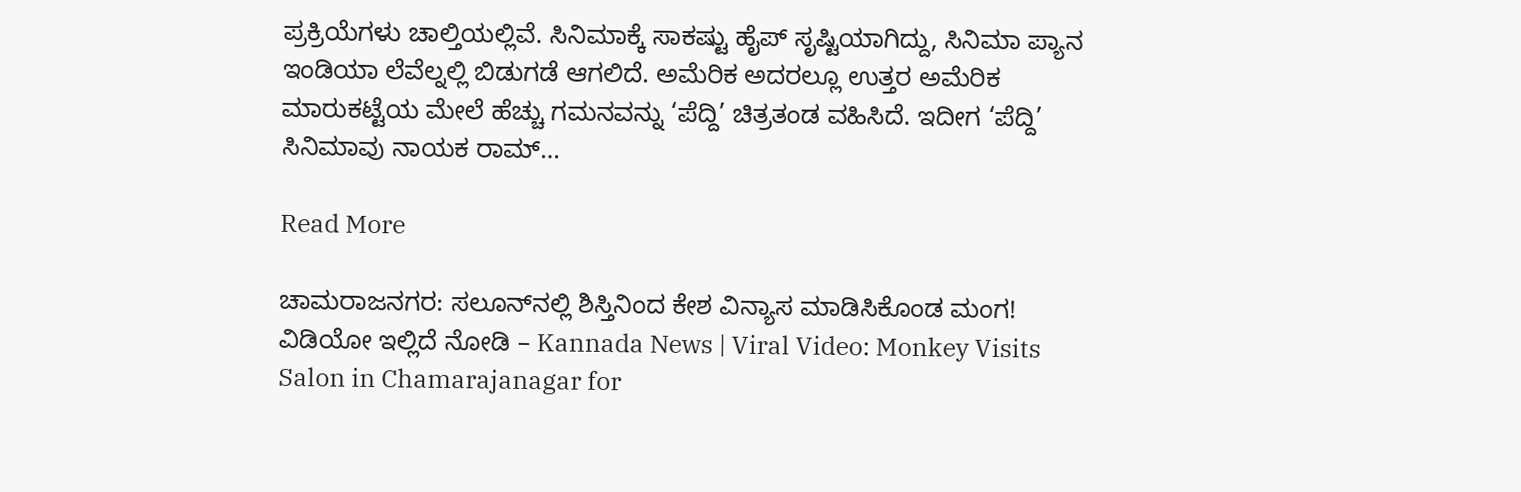ಪ್ರಕ್ರಿಯೆಗಳು ಚಾಲ್ತಿಯಲ್ಲಿವೆ. ಸಿನಿಮಾಕ್ಕೆ ಸಾಕಷ್ಟು ಹೈಪ್ ಸೃಷ್ಟಿಯಾಗಿದ್ದು, ಸಿನಿಮಾ ಪ್ಯಾನ ಇಂಡಿಯಾ ಲೆವೆಲ್ನಲ್ಲಿ ಬಿಡುಗಡೆ ಆಗಲಿದೆ. ಅಮೆರಿಕ ಅದರಲ್ಲೂ ಉತ್ತರ ಅಮೆರಿಕ ಮಾರುಕಟ್ಟೆಯ ಮೇಲೆ ಹೆಚ್ಚು ಗಮನವನ್ನು ‘ಪೆದ್ದಿ’ ಚಿತ್ರತಂಡ ವಹಿಸಿದೆ. ಇದೀಗ ‘ಪೆದ್ದಿ’ ಸಿನಿಮಾವು ನಾಯಕ ರಾಮ್…

Read More

ಚಾಮರಾಜನಗರ: ಸಲೂನ್‌ನಲ್ಲಿ ಶಿಸ್ತಿನಿಂದ ಕೇಶ ವಿನ್ಯಾಸ ಮಾಡಿಸಿಕೊಂಡ ಮಂಗ! ವಿಡಿಯೋ ಇಲ್ಲಿದೆ ನೋಡಿ – Kannada News | Viral Video: Monkey Visits Salon in Chamarajanagar for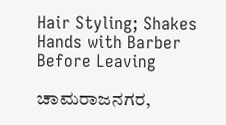Hair Styling; Shakes Hands with Barber Before Leaving

ಚಾಮರಾಜನಗರ,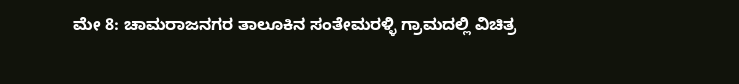ಮೇ 8: ಚಾಮರಾಜನಗರ ತಾಲೂಕಿನ ಸಂತೇಮರಳ್ಳಿ ಗ್ರಾಮದಲ್ಲಿ ವಿಚಿತ್ರ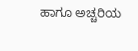ಹಾಗೂ ಅಚ್ಚರಿಯ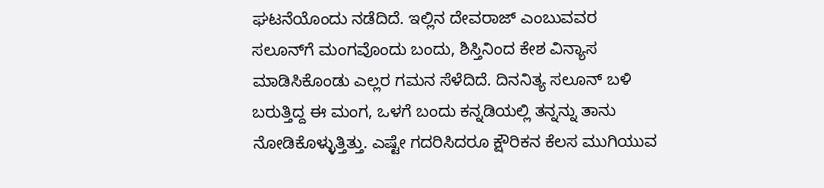ಘಟನೆಯೊಂದು ನಡೆದಿದೆ. ಇಲ್ಲಿನ ದೇವರಾಜ್ ಎಂಬುವವರ ಸಲೂನ್‌ಗೆ ಮಂಗವೊಂದು ಬಂದು, ಶಿಸ್ತಿನಿಂದ ಕೇಶ ವಿನ್ಯಾಸ ಮಾಡಿಸಿಕೊಂಡು ಎಲ್ಲರ ಗಮನ ಸೆಳೆದಿದೆ. ದಿನನಿತ್ಯ ಸಲೂನ್ ಬಳಿ ಬರುತ್ತಿದ್ದ ಈ ಮಂಗ, ಒಳಗೆ ಬಂದು ಕನ್ನಡಿಯಲ್ಲಿ ತನ್ನನ್ನು ತಾನು ನೋಡಿಕೊಳ್ಳುತ್ತಿತ್ತು. ಎಷ್ಟೇ ಗದರಿಸಿದರೂ ಕ್ಷೌರಿಕನ ಕೆಲಸ ಮುಗಿಯುವ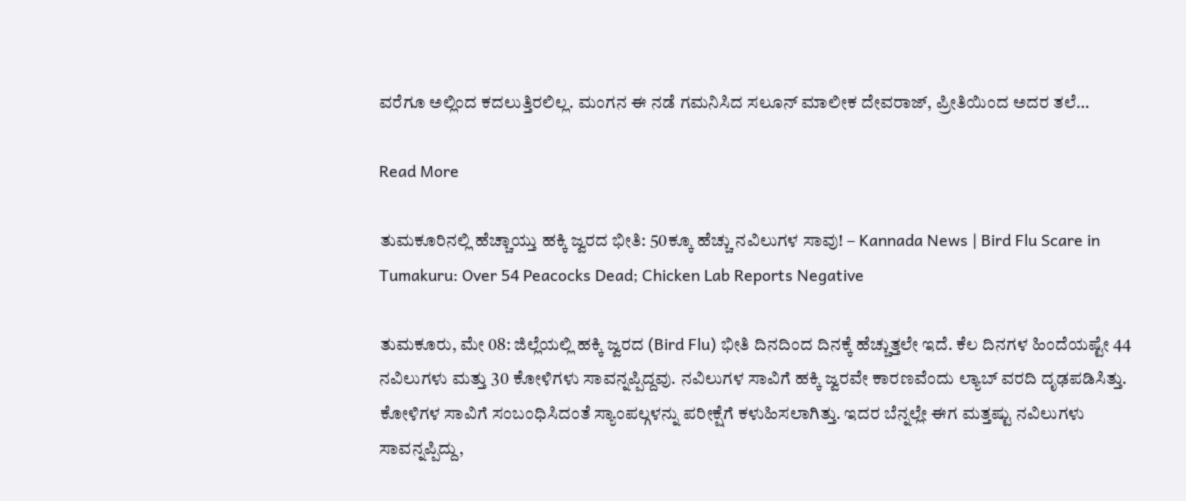ವರೆಗೂ ಅಲ್ಲಿಂದ ಕದಲುತ್ತಿರಲಿಲ್ಲ. ಮಂಗನ ಈ ನಡೆ ಗಮನಿಸಿದ ಸಲೂನ್ ಮಾಲೀಕ ದೇವರಾಜ್, ಪ್ರೀತಿಯಿಂದ ಅದರ ತಲೆ…

Read More

ತುಮಕೂರಿನಲ್ಲಿ ಹೆಚ್ಚಾಯ್ತು ಹಕ್ಕಿ ಜ್ವರದ ಭೀತಿ: 50ಕ್ಕೂ ಹೆಚ್ಚು ನವಿಲುಗಳ ಸಾವು! – Kannada News | Bird Flu Scare in Tumakuru: Over 54 Peacocks Dead; Chicken Lab Reports Negative

ತುಮಕೂರು, ಮೇ 08: ಜಿಲ್ಲೆಯಲ್ಲಿ ಹಕ್ಕಿ ಜ್ವರದ (Bird Flu) ಭೀತಿ ದಿನದಿಂದ ದಿನಕ್ಕೆ ಹೆಚ್ಚುತ್ತಲೇ ಇದೆ. ಕೆಲ ದಿನಗಳ ಹಿಂದೆಯಷ್ಟೇ 44 ನವಿಲುಗಳು ಮತ್ತು 30 ಕೋಳಿಗಳು ಸಾವನ್ನಪ್ಪಿದ್ದವು. ನವಿಲುಗಳ ಸಾವಿಗೆ ಹಕ್ಕಿ ಜ್ವರವೇ ಕಾರಣವೆಂದು ಲ್ಯಾಬ್ ವರದಿ ದೃಢಪಡಿಸಿತ್ತು. ಕೋಳಿಗಳ ಸಾವಿಗೆ ಸಂಬಂಧಿಸಿದಂತೆ ಸ್ಯಾಂಪಲ್ಗಳನ್ನು ಪರೀಕ್ಷೆಗೆ ಕಳುಹಿಸಲಾಗಿತ್ತು. ಇದರ ಬೆನ್ನಲ್ಲೇ ಈಗ ಮತ್ತಷ್ಟು ನವಿಲುಗಳು ಸಾವನ್ನಪ್ಪಿದ್ದು,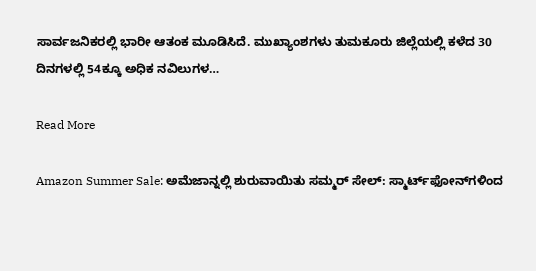ಸಾರ್ವಜನಿಕರಲ್ಲಿ ಭಾರೀ ಆತಂಕ ಮೂಡಿಸಿದೆ. ಮುಖ್ಯಾಂಶಗಳು ತುಮಕೂರು ಜಿಲ್ಲೆಯಲ್ಲಿ ಕಳೆದ 30 ದಿನಗಳಲ್ಲಿ 54ಕ್ಕೂ ಅಧಿಕ ನವಿಲುಗಳ…

Read More

Amazon Summer Sale: ಅಮೆಜಾನ್ನಲ್ಲಿ ಶುರುವಾಯಿತು ಸಮ್ಮರ್ ಸೇಲ್: ಸ್ಮಾರ್ಟ್‌ಫೋನ್‌ಗಳಿಂದ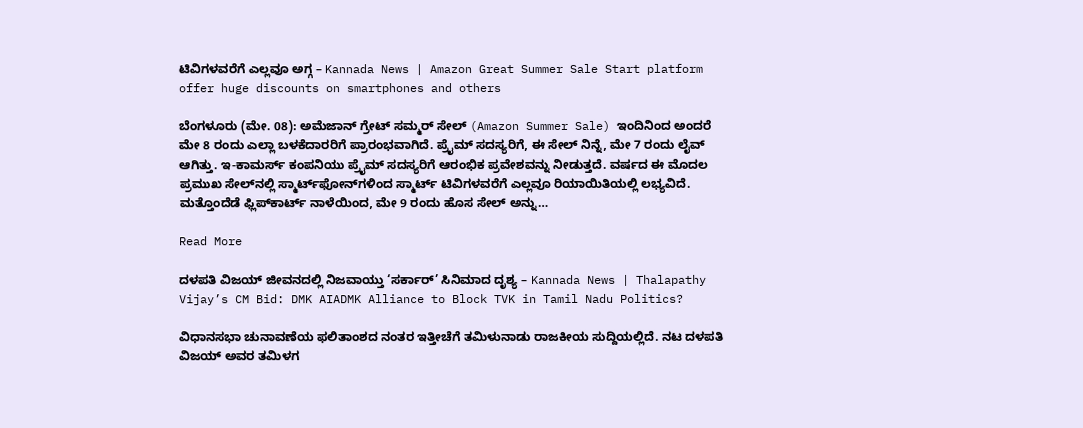ಟಿವಿಗಳವರೆಗೆ ಎಲ್ಲವೂ ಅಗ್ಗ – Kannada News | Amazon Great Summer Sale Start platform offer huge discounts on smartphones and others

ಬೆಂಗಳೂರು (ಮೇ. 08): ಅಮೆಜಾನ್ ಗ್ರೇಟ್ ಸಮ್ಮರ್ ಸೇಲ್ (Amazon Summer Sale) ಇಂದಿನಿಂದ ಅಂದರೆ ಮೇ 8 ರಂದು ಎಲ್ಲಾ ಬಳಕೆದಾರರಿಗೆ ಪ್ರಾರಂಭವಾಗಿದೆ. ಪ್ರೈಮ್ ಸದಸ್ಯರಿಗೆ, ಈ ಸೇಲ್ ನಿನ್ನೆ, ಮೇ 7 ರಂದು ಲೈವ್ ಆಗಿತ್ತು. ಇ-ಕಾಮರ್ಸ್ ಕಂಪನಿಯು ಪ್ರೈಮ್ ಸದಸ್ಯರಿಗೆ ಆರಂಭಿಕ ಪ್ರವೇಶವನ್ನು ನೀಡುತ್ತದೆ. ವರ್ಷದ ಈ ಮೊದಲ ಪ್ರಮುಖ ಸೇಲ್‌ನಲ್ಲಿ ಸ್ಮಾರ್ಟ್‌ಫೋನ್‌ಗಳಿಂದ ಸ್ಮಾರ್ಟ್ ಟಿವಿಗಳವರೆಗೆ ಎಲ್ಲವೂ ರಿಯಾಯಿತಿಯಲ್ಲಿ ಲಭ್ಯವಿದೆ. ಮತ್ತೊಂದೆಡೆ ಫ್ಲಿಪ್‌ಕಾರ್ಟ್ ನಾಳೆಯಿಂದ, ಮೇ 9 ರಂದು ಹೊಸ ಸೇಲ್ ಅನ್ನು…

Read More

ದಳಪತಿ ವಿಜಯ್ ಜೀವನದಲ್ಲಿ ನಿಜವಾಯ್ತು ‘ಸರ್ಕಾರ್’ ಸಿನಿಮಾದ ದೃಶ್ಯ – Kannada News | Thalapathy Vijay’s CM Bid: DMK AIADMK Alliance to Block TVK in Tamil Nadu Politics?

ವಿಧಾನಸಭಾ ಚುನಾವಣೆಯ ಫಲಿತಾಂಶದ ನಂತರ ಇತ್ತೀಚೆಗೆ ತಮಿಳುನಾಡು ರಾಜಕೀಯ ಸುದ್ದಿಯಲ್ಲಿದೆ. ನಟ ದಳಪತಿ ವಿಜಯ್ ಅವರ ತಮಿಳಗ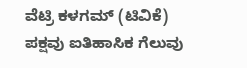ವೆಟ್ರಿ ಕಳಗಮ್ (ಟಿವಿಕೆ) ಪಕ್ಷವು ಐತಿಹಾಸಿಕ ಗೆಲುವು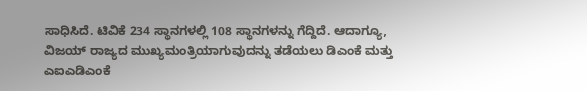ಸಾಧಿಸಿದೆ. ಟಿವಿಕೆ 234 ಸ್ಥಾನಗಳಲ್ಲಿ 108 ಸ್ಥಾನಗಳನ್ನು ಗೆದ್ದಿದೆ. ಆದಾಗ್ಯೂ, ವಿಜಯ್ ರಾಜ್ಯದ ಮುಖ್ಯಮಂತ್ರಿಯಾಗುವುದನ್ನು ತಡೆಯಲು ಡಿಎಂಕೆ ಮತ್ತು ಎಐಎಡಿಎಂಕೆ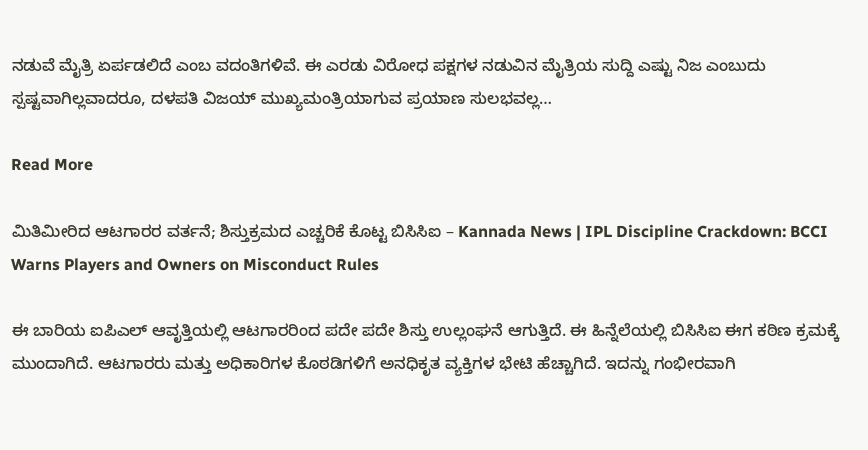ನಡುವೆ ಮೈತ್ರಿ ಏರ್ಪಡಲಿದೆ ಎಂಬ ವದಂತಿಗಳಿವೆ. ಈ ಎರಡು ವಿರೋಧ ಪಕ್ಷಗಳ ನಡುವಿನ ಮೈತ್ರಿಯ ಸುದ್ದಿ ಎಷ್ಟು ನಿಜ ಎಂಬುದು ಸ್ಪಷ್ಟವಾಗಿಲ್ಲವಾದರೂ, ದಳಪತಿ ವಿಜಯ್ ಮುಖ್ಯಮಂತ್ರಿಯಾಗುವ ಪ್ರಯಾಣ ಸುಲಭವಲ್ಲ…

Read More

ಮಿತಿಮೀರಿದ ಆಟಗಾರರ ವರ್ತನೆ; ಶಿಸ್ತುಕ್ರಮದ ಎಚ್ಚರಿಕೆ ಕೊಟ್ಟ ಬಿಸಿಸಿಐ – Kannada News | IPL Discipline Crackdown: BCCI Warns Players and Owners on Misconduct Rules

ಈ ಬಾರಿಯ ಐಪಿಎಲ್ ಆವೃತ್ತಿಯಲ್ಲಿ ಆಟಗಾರರಿಂದ ಪದೇ ಪದೇ ಶಿಸ್ತು ಉಲ್ಲಂಘನೆ ಆಗುತ್ತಿದೆ. ಈ ಹಿನ್ನೆಲೆಯಲ್ಲಿ ಬಿಸಿಸಿಐ ಈಗ ಕಠಿಣ ಕ್ರಮಕ್ಕೆ ಮುಂದಾಗಿದೆ. ಆಟಗಾರರು ಮತ್ತು ಅಧಿಕಾರಿಗಳ ಕೊಠಡಿಗಳಿಗೆ ಅನಧಿಕೃತ ವ್ಯಕ್ತಿಗಳ ಭೇಟಿ ಹೆಚ್ಚಾಗಿದೆ. ಇದನ್ನು ಗಂಭೀರವಾಗಿ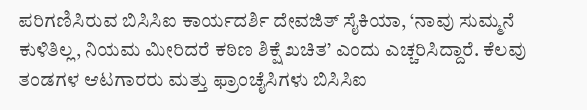ಪರಿಗಣಿಸಿರುವ ಬಿಸಿಸಿಐ ಕಾರ್ಯದರ್ಶಿ ದೇವಜಿತ್ ಸೈಕಿಯಾ, ‘ನಾವು ಸುಮ್ಮನೆ ಕುಳಿತಿಲ್ಲ, ನಿಯಮ ಮೀರಿದರೆ ಕಠಿಣ ಶಿಕ್ಷೆ ಖಚಿತ’ ಎಂದು ಎಚ್ಚರಿಸಿದ್ದಾರೆ. ಕೆಲವು ತಂಡಗಳ ಆಟಗಾರರು ಮತ್ತು ಫ್ರಾಂಚೈಸಿಗಳು ಬಿಸಿಸಿಐ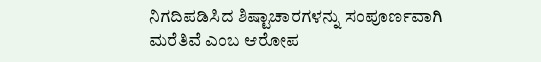ನಿಗದಿಪಡಿಸಿದ ಶಿಷ್ಟಾಚಾರಗಳನ್ನು ಸಂಪೂರ್ಣವಾಗಿ ಮರೆತಿವೆ ಎಂಬ ಆರೋಪ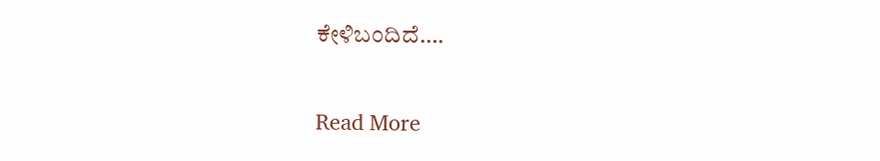ಕೇಳಿಬಂದಿದೆ….

Read More